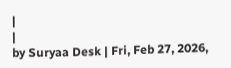|
|
by Suryaa Desk | Fri, Feb 27, 2026,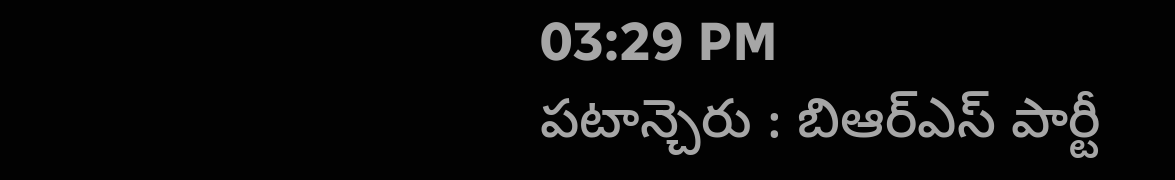03:29 PM
పటాన్చెరు : బిఆర్ఎస్ పార్టీ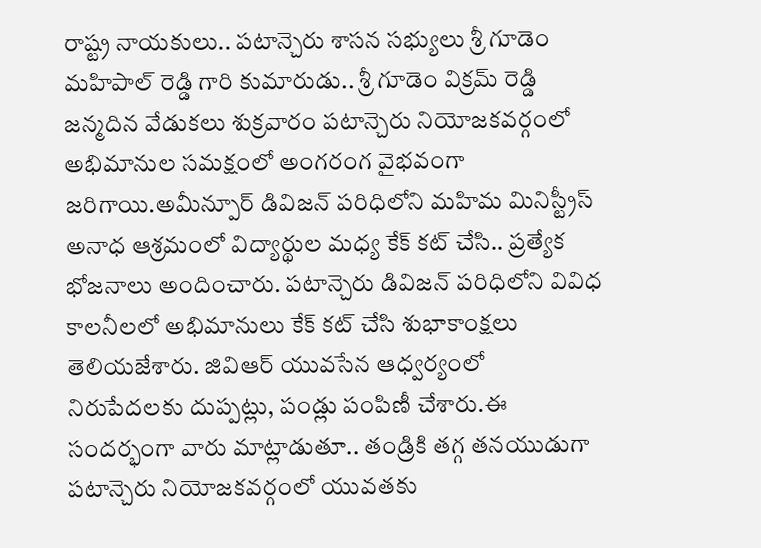రాష్ట్ర నాయకులు.. పటాన్చెరు శాసన సభ్యులు శ్రీ గూడెం మహిపాల్ రెడ్డి గారి కుమారుడు.. శ్రీ గూడెం విక్రమ్ రెడ్డి జన్మదిన వేడుకలు శుక్రవారం పటాన్చెరు నియోజకవర్గంలో అభిమానుల సమక్షంలో అంగరంగ వైభవంగా జరిగాయి.అమీన్పూర్ డివిజన్ పరిధిలోని మహిమ మినిస్ట్రీస్ అనాధ ఆశ్రమంలో విద్యార్థుల మధ్య కేక్ కట్ చేసి.. ప్రత్యేక భోజనాలు అందించారు. పటాన్చెరు డివిజన్ పరిధిలోని వివిధ కాలనీలలో అభిమానులు కేక్ కట్ చేసి శుభాకాంక్షలు తెలియజేశారు. జివిఆర్ యువసేన ఆధ్వర్యంలో నిరుపేదలకు దుప్పట్లు, పండ్లు పంపిణీ చేశారు.ఈ సందర్భంగా వారు మాట్లాడుతూ.. తండ్రికి తగ్గ తనయుడుగా పటాన్చెరు నియోజకవర్గంలో యువతకు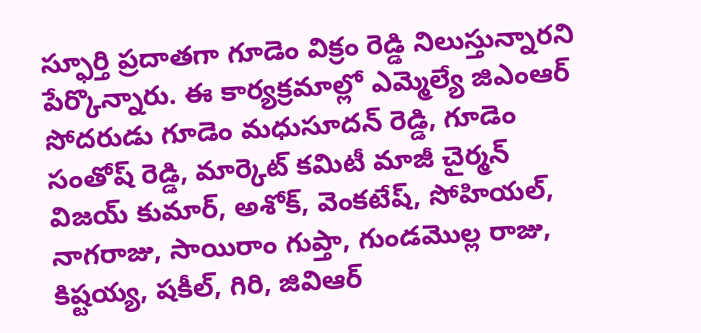స్ఫూర్తి ప్రదాతగా గూడెం విక్రం రెడ్డి నిలుస్తున్నారని పేర్కొన్నారు. ఈ కార్యక్రమాల్లో ఎమ్మెల్యే జిఎంఆర్ సోదరుడు గూడెం మధుసూదన్ రెడ్డి, గూడెం సంతోష్ రెడ్డి, మార్కెట్ కమిటీ మాజీ చైర్మన్ విజయ్ కుమార్, అశోక్, వెంకటేష్, సోహియల్, నాగరాజు, సాయిరాం గుప్తా, గుండమొల్ల రాజు, కిష్టయ్య, షకీల్, గిరి, జివిఆర్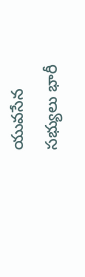యువసేన సభ్యులు భారీ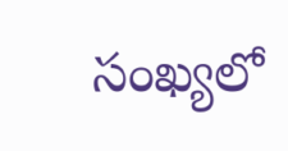సంఖ్యలో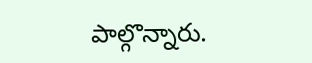పాల్గొన్నారు.